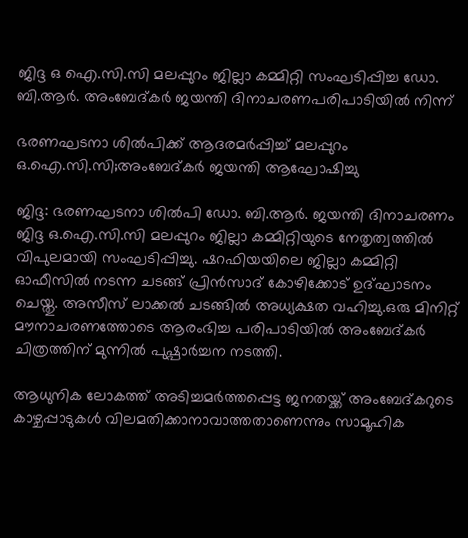ജിദ്ദ ഒ ഐ.സി.സി മലപ്പുറം ജില്ലാ കമ്മിറ്റി സംഘടിപ്പിച്ച ഡോ. ബി.ആർ. അംബേദ്കർ ജയന്തി ദിനാചരണപരിപാടിയിൽ നിന്ന്

ഭരണഘടനാ ശിൽപിക്ക് ആദരമർപ്പിച്ച് മലപ്പുറം ഒ.ഐ.സി.സി;അംബേദ്കർ ജയന്തി ആഘോഷിച്ചു

ജിദ്ദ: ഭരണഘടനാ ശിൽപി ഡോ. ബി.ആർ. ജയന്തി ദിനാചരണം ജിദ്ദ ഒ.ഐ.സി.സി മലപ്പുറം ജില്ലാ കമ്മിറ്റിയുടെ നേതൃത്വത്തിൽ വിപുലമായി സംഘടിപ്പിച്ചു. ഷറഫിയയിലെ ജില്ലാ കമ്മിറ്റി ഓഫീസിൽ നടന്ന ചടങ്ങ് പ്രിൻസാദ് കോഴിക്കോട് ഉദ്ഘാടനം ചെയ്തു. അസീസ് ലാക്കൽ ചടങ്ങിൽ അധ്യക്ഷത വഹിച്ചു.ഒരു മിനിറ്റ് മൗനാചരണത്തോടെ ആരംഭിച്ച പരിപാടിയിൽ അംബേദ്കർ ചിത്രത്തിന് മുന്നിൽ പുഷ്പാർച്ചന നടത്തി.

ആധുനിക ലോകത്ത് അടിച്ചമർത്തപ്പെട്ട ജനതയ്ക്ക് അംബേദ്കറുടെ കാഴ്ചപ്പാടുകൾ വിലമതിക്കാനാവാത്തതാണെന്നും സാമൂഹിക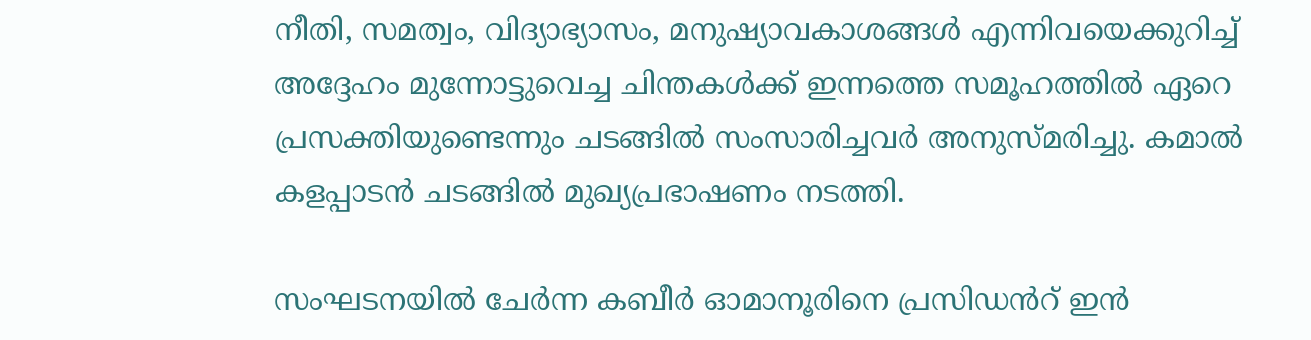നീതി, സമത്വം, വിദ്യാഭ്യാസം, മനുഷ്യാവകാശങ്ങൾ എന്നിവയെക്കുറിച്ച് അദ്ദേഹം മുന്നോട്ടുവെച്ച ചിന്തകൾക്ക് ഇന്നത്തെ സമൂഹത്തിൽ ഏറെ പ്രസക്തിയുണ്ടെന്നും ചടങ്ങിൽ സംസാരിച്ചവർ അനുസ്മരിച്ചു. കമാൽ കളപ്പാടൻ ചടങ്ങിൽ മുഖ്യപ്രഭാഷണം നടത്തി.

സംഘടനയിൽ ചേർന്ന കബീർ ഓമാനൂരിനെ പ്രസിഡൻറ് ഇൻ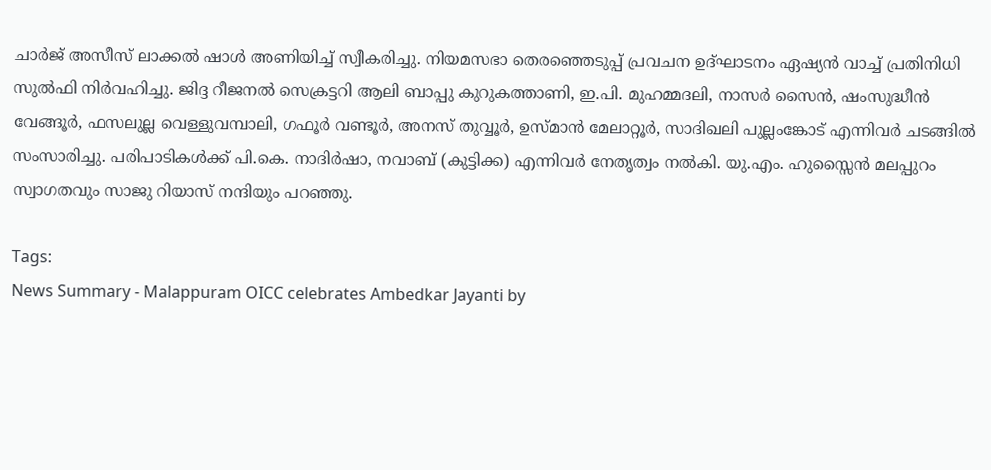ചാർജ് അസീസ് ലാക്കൽ ഷാൾ അണിയിച്ച് സ്വീകരിച്ചു. നിയമസഭാ തെരഞ്ഞെടുപ്പ് പ്രവചന ഉദ്ഘാടനം ഏഷ്യൻ വാച്ച് പ്രതിനിധി സുൽഫി നിർവഹിച്ചു. ജിദ്ദ റീജനൽ സെക്രട്ടറി ആലി ബാപ്പു കുറുകത്താണി, ഇ.പി. മുഹമ്മദലി, നാസർ സൈൻ, ഷംസുദ്ധീൻ വേങ്ങൂർ, ഫസലുല്ല വെള്ളുവമ്പാലി, ഗഫൂർ വണ്ടൂർ, അനസ്‌ തുവ്വൂർ, ഉസ്മാൻ മേലാറ്റൂർ, സാദിഖലി പുല്ലംങ്കോട് എന്നിവർ ചടങ്ങിൽ സംസാരിച്ചു. പരിപാടികൾക്ക് പി.കെ. നാദിർഷാ, നവാബ് (കുട്ടിക്ക) എന്നിവർ നേതൃത്വം നൽകി. യു.എം. ഹുസ്സൈൻ മലപ്പുറം സ്വാഗതവും സാജു റിയാസ് നന്ദിയും പറഞ്ഞു.

Tags:
News Summary - Malappuram OICC celebrates Ambedkar Jayanti by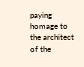paying homage to the architect of the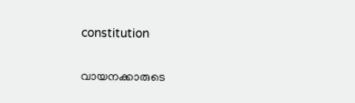constitution

വായനക്കാരുടെ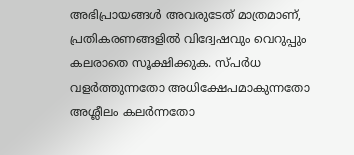അഭിപ്രായങ്ങള്‍ അവരുടേത് മാത്രമാണ്, പ്രതികരണങ്ങളിൽ വിദ്വേഷവും വെറുപ്പും കലരാതെ സൂക്ഷിക്കുക. സ്പർധ വളർത്തുന്നതോ അധിക്ഷേപമാകുന്നതോ അശ്ലീലം കലർന്നതോ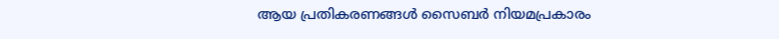ആയ പ്രതികരണങ്ങൾ സൈബർ നിയമപ്രകാരം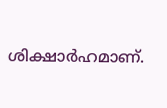ശിക്ഷാർഹമാണ്.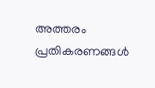അത്തരം പ്രതികരണങ്ങൾ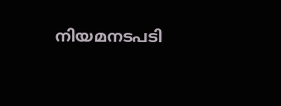നിയമനടപടി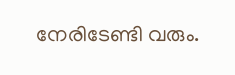നേരിടേണ്ടി വരും.